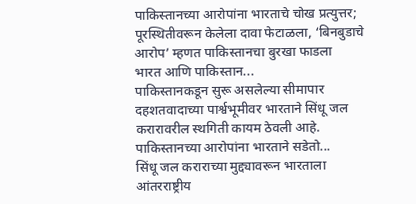पाकिस्तानच्या आरोपांना भारताचे चोख प्रत्युत्तर; पूरस्थितीवरून केलेला दावा फेटाळला, ‘बिनबुडाचे आरोप’ म्हणत पाकिस्तानचा बुरखा फाडला
भारत आणि पाकिस्तान...
पाकिस्तानकडून सुरू असलेल्या सीमापार दहशतवादाच्या पार्श्वभूमीवर भारताने सिंधू जल करारावरील स्थगिती कायम ठेवली आहे. पाकिस्तानच्या आरोपांना भारताने सडेतो...
सिंधू जल कराराच्या मुद्द्यावरून भारताला आंतरराष्ट्रीय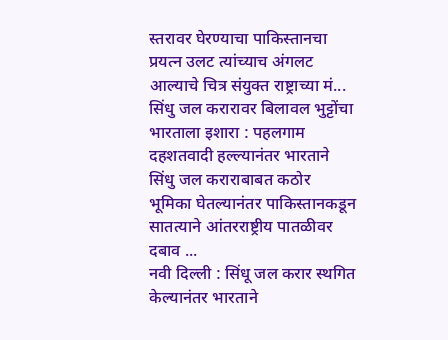स्तरावर घेरण्याचा पाकिस्तानचा प्रयत्न उलट त्यांच्याच अंगलट आल्याचे चित्र संयुक्त राष्ट्राच्या मं...
सिंधु जल करारावर बिलावल भुट्टोंचा भारताला इशारा : पहलगाम दहशतवादी हल्ल्यानंतर भारताने सिंधु जल कराराबाबत कठोर भूमिका घेतल्यानंतर पाकिस्तानकडून सातत्याने आंतरराष्ट्रीय पातळीवर दबाव ...
नवी दिल्ली : सिंधू जल करार स्थगित केल्यानंतर भारताने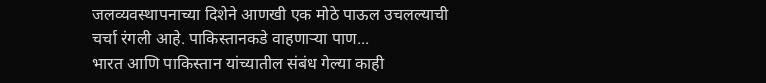जलव्यवस्थापनाच्या दिशेने आणखी एक मोठे पाऊल उचलल्याची चर्चा रंगली आहे. पाकिस्तानकडे वाहणाऱ्या पाण...
भारत आणि पाकिस्तान यांच्यातील संबंध गेल्या काही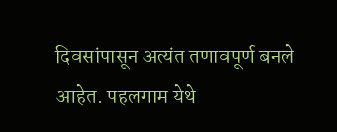दिवसांपासून अत्यंत तणावपूर्ण बनले आहेत. पहलगाम येथे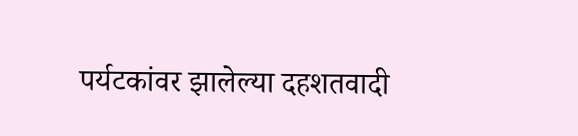पर्यटकांवर झालेल्या दहशतवादी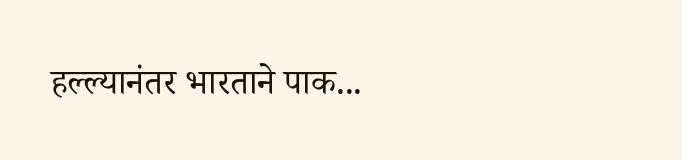हल्ल्यानंतर भारताने पाक...